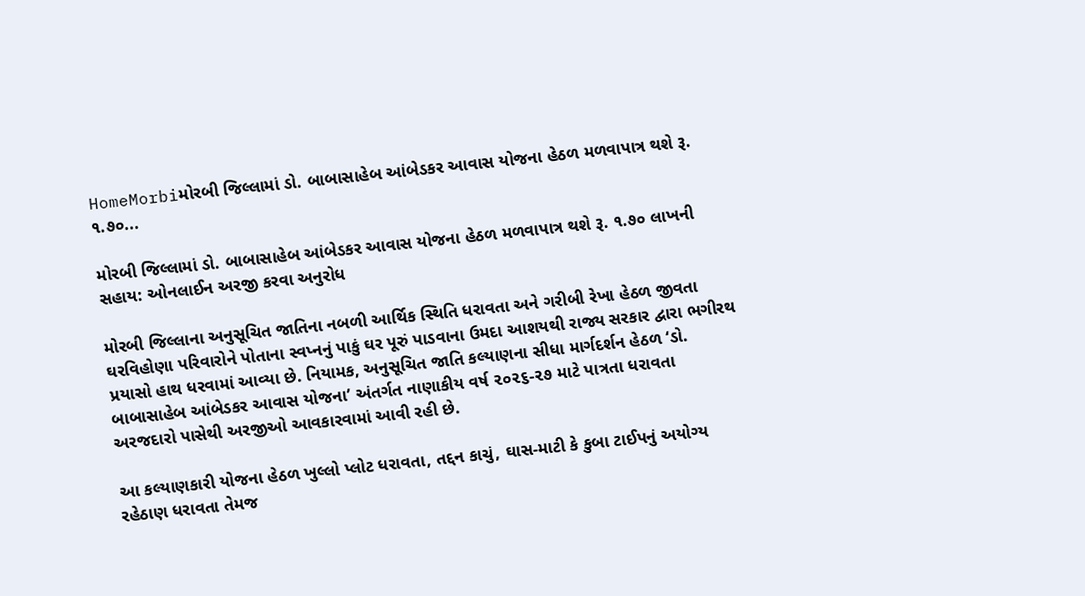HomeMorbiમોરબી જિલ્લામાં ડો. બાબાસાહેબ આંબેડકર આવાસ યોજના હેઠળ મળવાપાત્ર થશે રૂ. ૧.૭૦...

મોરબી જિલ્લામાં ડો. બાબાસાહેબ આંબેડકર આવાસ યોજના હેઠળ મળવાપાત્ર થશે રૂ. ૧.૭૦ લાખની સહાય: ઓનલાઈન અરજી કરવા અનુરોધ

મોરબી જિલ્લાના અનુસૂચિત જાતિના નબળી આર્થિક સ્થિતિ ધરાવતા અને ગરીબી રેખા હેઠળ જીવતા ઘરવિહોણા પરિવારોને પોતાના સ્વપ્નનું પાકું ઘર પૂરું પાડવાના ઉમદા આશયથી રાજ્ય સરકાર દ્વારા ભગીરથ પ્રયાસો હાથ ધરવામાં આવ્યા છે. નિયામક, અનુસૂચિત જાતિ કલ્યાણના સીધા માર્ગદર્શન હેઠળ ‘ડો. બાબાસાહેબ આંબેડકર આવાસ યોજના’ અંતર્ગત નાણાકીય વર્ષ ૨૦૨૬-૨૭ માટે પાત્રતા ધરાવતા અરજદારો પાસેથી અરજીઓ આવકારવામાં આવી રહી છે.

આ કલ્યાણકારી યોજના હેઠળ ખુલ્લો પ્લોટ ધરાવતા, તદ્દન કાચું, ઘાસ-માટી કે કુબા ટાઈપનું અયોગ્ય રહેઠાણ ધરાવતા તેમજ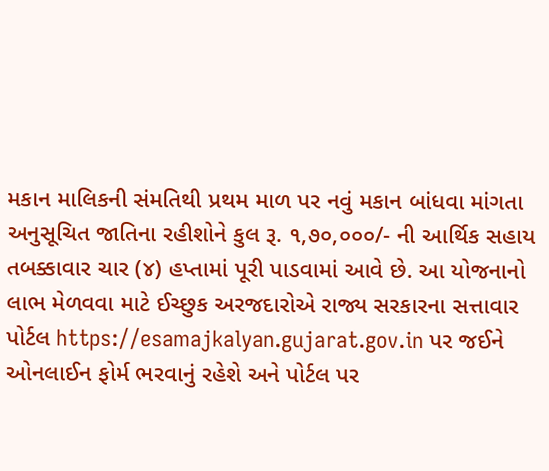મકાન માલિકની સંમતિથી પ્રથમ માળ પર નવું મકાન બાંધવા માંગતા અનુસૂચિત જાતિના રહીશોને કુલ રૂ. ૧,૭૦,૦૦૦/- ની આર્થિક સહાય તબક્કાવાર ચાર (૪) હપ્તામાં પૂરી પાડવામાં આવે છે. આ યોજનાનો લાભ મેળવવા માટે ઈચ્છુક અરજદારોએ રાજ્ય સરકારના સત્તાવાર પોર્ટલ https://esamajkalyan.gujarat.gov.in પર જઈને ઓનલાઈન ફોર્મ ભરવાનું રહેશે અને પોર્ટલ પર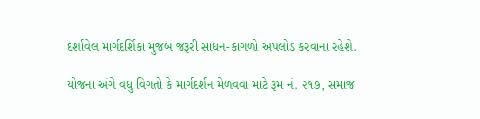દર્શાવેલ માર્ગદર્શિકા મુજબ જરૂરી સાધન-કાગળો અપલોડ કરવાના રહેશે.

યોજના અંગે વધુ વિગતો કે માર્ગદર્શન મેળવવા માટે રૂમ નં. ૨૧૭, સમાજ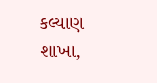કલ્યાણ શાખા,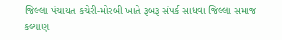જિલ્લા પંચાયત કચેરી-મોરબી ખાતે રૂબરૂ સંપર્ક સાધવા જિલ્લા સમાજ કલ્યાણ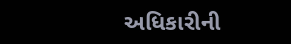અધિકારીની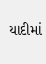યાદીમાં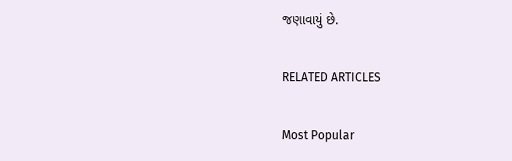જણાવાયું છે.

RELATED ARTICLES

Most Popular